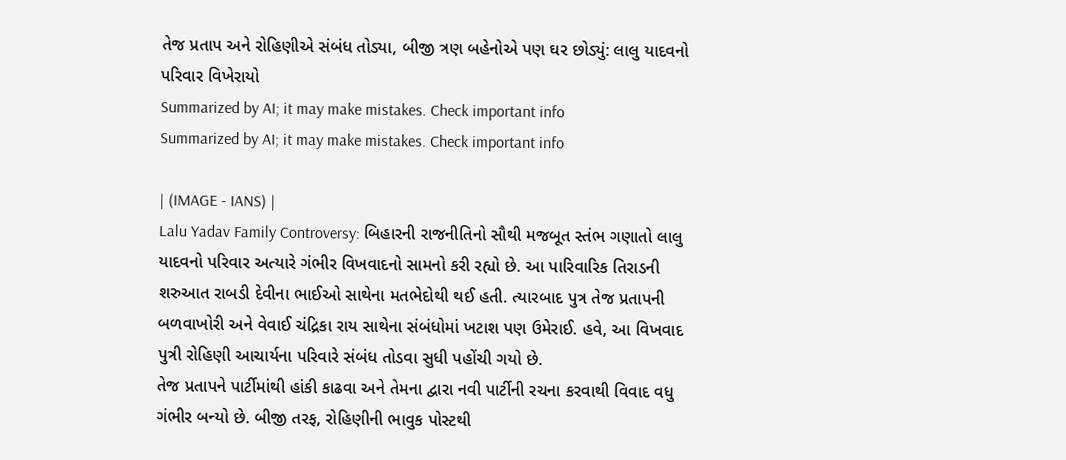તેજ પ્રતાપ અને રોહિણીએ સંબંધ તોડ્યા, બીજી ત્રણ બહેનોએ પણ ઘર છોડ્યું: લાલુ યાદવનો પરિવાર વિખેરાયો
Summarized by AI; it may make mistakes. Check important info
Summarized by AI; it may make mistakes. Check important info

| (IMAGE - IANS) |
Lalu Yadav Family Controversy: બિહારની રાજનીતિનો સૌથી મજબૂત સ્તંભ ગણાતો લાલુ યાદવનો પરિવાર અત્યારે ગંભીર વિખવાદનો સામનો કરી રહ્યો છે. આ પારિવારિક તિરાડની શરુઆત રાબડી દેવીના ભાઈઓ સાથેના મતભેદોથી થઈ હતી. ત્યારબાદ પુત્ર તેજ પ્રતાપની બળવાખોરી અને વેવાઈ ચંદ્રિકા રાય સાથેના સંબંધોમાં ખટાશ પણ ઉમેરાઈ. હવે, આ વિખવાદ પુત્રી રોહિણી આચાર્યના પરિવારે સંબંધ તોડવા સુધી પહોંચી ગયો છે.
તેજ પ્રતાપને પાર્ટીમાંથી હાંકી કાઢવા અને તેમના દ્વારા નવી પાર્ટીની રચના કરવાથી વિવાદ વધુ ગંભીર બન્યો છે. બીજી તરફ, રોહિણીની ભાવુક પોસ્ટથી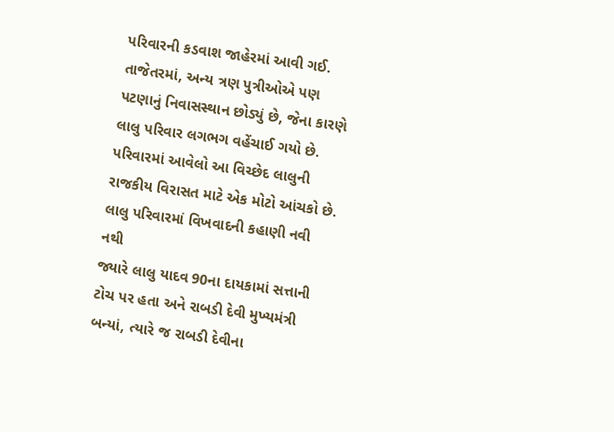પરિવારની કડવાશ જાહેરમાં આવી ગઈ. તાજેતરમાં, અન્ય ત્રણ પુત્રીઓએ પણ પટણાનું નિવાસસ્થાન છોડ્યું છે, જેના કારણે લાલુ પરિવાર લગભગ વહેંચાઈ ગયો છે. પરિવારમાં આવેલો આ વિચ્છેદ લાલુની રાજકીય વિરાસત માટે એક મોટો આંચકો છે.
લાલુ પરિવારમાં વિખવાદની કહાણી નવી નથી
જ્યારે લાલુ યાદવ 90ના દાયકામાં સત્તાની ટોચ પર હતા અને રાબડી દેવી મુખ્યમંત્રી બન્યાં, ત્યારે જ રાબડી દેવીના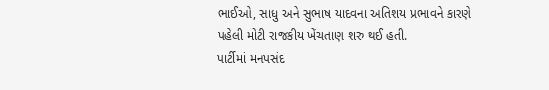ભાઈઓ, સાધુ અને સુભાષ યાદવના અતિશય પ્રભાવને કારણે પહેલી મોટી રાજકીય ખેંચતાણ શરુ થઈ હતી.
પાર્ટીમાં મનપસંદ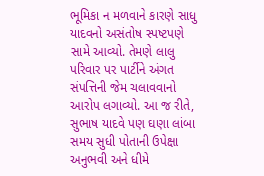ભૂમિકા ન મળવાને કારણે સાધુ યાદવનો અસંતોષ સ્પષ્ટપણે સામે આવ્યો. તેમણે લાલુ પરિવાર પર પાર્ટીને અંગત સંપત્તિની જેમ ચલાવવાનો આરોપ લગાવ્યો. આ જ રીતે, સુભાષ યાદવે પણ ઘણા લાંબા સમય સુધી પોતાની ઉપેક્ષા અનુભવી અને ધીમે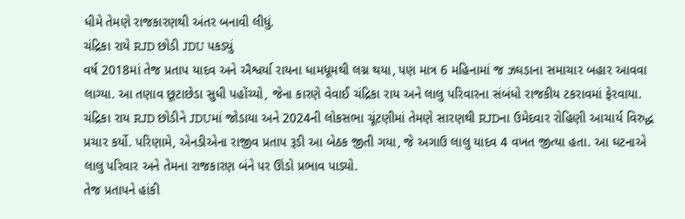ધીમે તેમણે રાજકારણથી અંતર બનાવી લીધું.
ચંદ્રિકા રાયે RJD છોડી JDU પકડ્યું
વર્ષ 2018માં તેજ પ્રતાપ યાદવ અને ઐશ્વર્યા રાયના ધામધૂમથી લગ્ન થયા, પણ માત્ર 6 મહિનામાં જ ઝઘડાના સમાચાર બહાર આવવા લાગ્યા. આ તણાવ છૂટાછેડા સુધી પહોંચ્યો, જેના કારણે વેવાઈ ચંદ્રિકા રાય અને લાલુ પરિવારના સંબંધો રાજકીય ટકરાવમાં ફેરવાયા.
ચંદ્રિકા રાય RJD છોડીને JDUમાં જોડાયા અને 2024ની લોકસભા ચૂંટણીમાં તેમણે સારણથી RJDના ઉમેદવાર રોહિણી આચાર્ય વિરુદ્ધ પ્રચાર કર્યો. પરિણામે, એનડીએના રાજીવ પ્રતાપ રૂડી આ બેઠક જીતી ગયા, જે અગાઉ લાલુ યાદવ 4 વખત જીત્યા હતા. આ ઘટનાએ લાલુ પરિવાર અને તેમના રાજકારણ બંને પર ઊંડો પ્રભાવ પાડ્યો.
તેજ પ્રતાપને હાંકી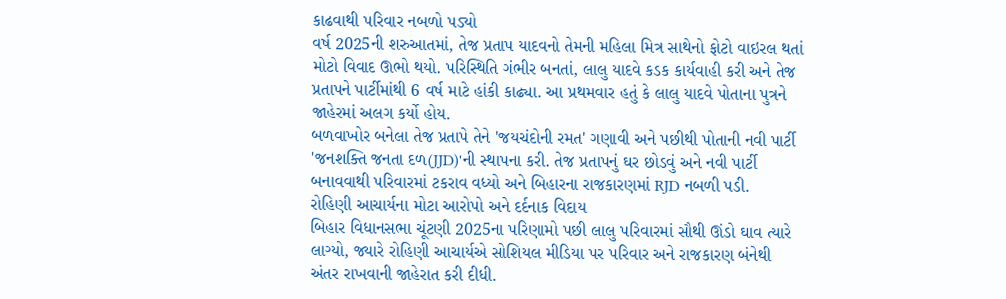કાઢવાથી પરિવાર નબળો પડ્યો
વર્ષ 2025ની શરુઆતમાં, તેજ પ્રતાપ યાદવનો તેમની મહિલા મિત્ર સાથેનો ફોટો વાઇરલ થતાં મોટો વિવાદ ઊભો થયો. પરિસ્થિતિ ગંભીર બનતાં, લાલુ યાદવે કડક કાર્યવાહી કરી અને તેજ પ્રતાપને પાર્ટીમાંથી 6 વર્ષ માટે હાંકી કાઢ્યા. આ પ્રથમવાર હતું કે લાલુ યાદવે પોતાના પુત્રને જાહેરમાં અલગ કર્યો હોય.
બળવાખોર બનેલા તેજ પ્રતાપે તેને 'જયચંદોની રમત' ગણાવી અને પછીથી પોતાની નવી પાર્ટી 'જનશક્તિ જનતા દળ(JJD)'ની સ્થાપના કરી. તેજ પ્રતાપનું ઘર છોડવું અને નવી પાર્ટી બનાવવાથી પરિવારમાં ટકરાવ વધ્યો અને બિહારના રાજકારણમાં RJD નબળી પડી.
રોહિણી આચાર્યના મોટા આરોપો અને દર્દનાક વિદાય
બિહાર વિધાનસભા ચૂંટણી 2025ના પરિણામો પછી લાલુ પરિવારમાં સૌથી ઊંડો ઘાવ ત્યારે લાગ્યો, જ્યારે રોહિણી આચાર્યએ સોશિયલ મીડિયા પર પરિવાર અને રાજકારણ બંનેથી અંતર રાખવાની જાહેરાત કરી દીધી.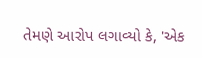તેમણે આરોપ લગાવ્યો કે, 'એક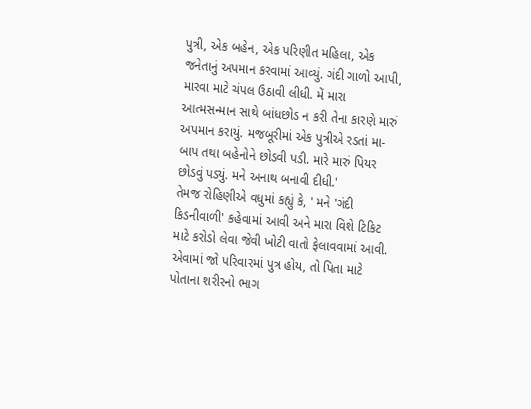પુત્રી, એક બહેન, એક પરિણીત મહિલા, એક જનેતાનું અપમાન કરવામાં આવ્યું. ગંદી ગાળો આપી, મારવા માટે ચંપલ ઉઠાવી લીધી. મેં મારા આત્મસન્માન સાથે બાંધછોડ ન કરી તેના કારણે મારું અપમાન કરાયું. મજબૂરીમાં એક પુત્રીએ રડતાં મા-બાપ તથા બહેનોને છોડવી પડી. મારે મારું પિયર છોડવું પડ્યું. મને અનાથ બનાવી દીધી.'
તેમજ રોહિણીએ વધુમાં કહ્યું કે, ' મને 'ગંદી કિડનીવાળી' કહેવામાં આવી અને મારા વિશે ટિકિટ માટે કરોડો લેવા જેવી ખોટી વાતો ફેલાવવામાં આવી. એવામાં જો પરિવારમાં પુત્ર હોય, તો પિતા માટે પોતાના શરીરનો ભાગ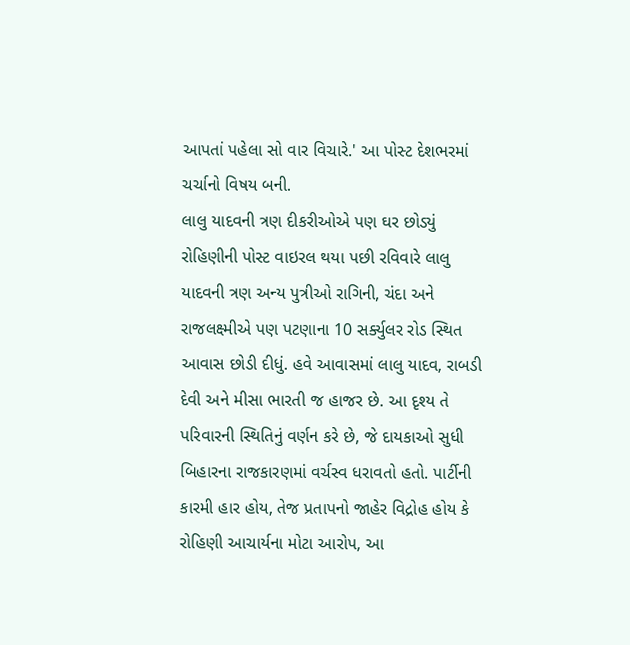આપતાં પહેલા સો વાર વિચારે.' આ પોસ્ટ દેશભરમાં ચર્ચાનો વિષય બની.
લાલુ યાદવની ત્રણ દીકરીઓએ પણ ઘર છોડ્યું
રોહિણીની પોસ્ટ વાઇરલ થયા પછી રવિવારે લાલુ યાદવની ત્રણ અન્ય પુત્રીઓ રાગિની, ચંદા અને રાજલક્ષ્મીએ પણ પટણાના 10 સર્ક્યુલર રોડ સ્થિત આવાસ છોડી દીધું. હવે આવાસમાં લાલુ યાદવ, રાબડી દેવી અને મીસા ભારતી જ હાજર છે. આ દૃશ્ય તે પરિવારની સ્થિતિનું વર્ણન કરે છે, જે દાયકાઓ સુધી બિહારના રાજકારણમાં વર્ચસ્વ ધરાવતો હતો. પાર્ટીની કારમી હાર હોય, તેજ પ્રતાપનો જાહેર વિદ્રોહ હોય કે રોહિણી આચાર્યના મોટા આરોપ, આ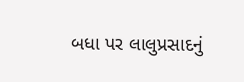બધા પર લાલુપ્રસાદનું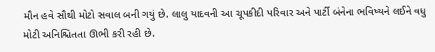મૌન હવે સૌથી મોટો સવાલ બની ગયું છે. લાલુ યાદવની આ ચૂપકીદી પરિવાર અને પાર્ટી બંનેના ભવિષ્યને લઈને વધુ મોટી અનિશ્ચિતતા ઊભી કરી રહી છે.